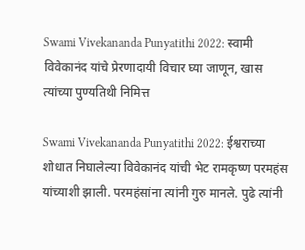Swami Vivekananda Punyatithi 2022: स्वामी विवेकानंद यांचे प्रेरणादायी विचार घ्या जाणून, खास त्यांच्या पुण्यतिथी निमित्त

Swami Vivekananda Punyatithi 2022: ईश्वराच्या शोधात निघालेल्या विवेकानंद यांची भेट रामकृष्ण परमहंस यांच्याशी झाली. परमहंसांना त्यांनी गुरु मानले. पुढे त्यांनी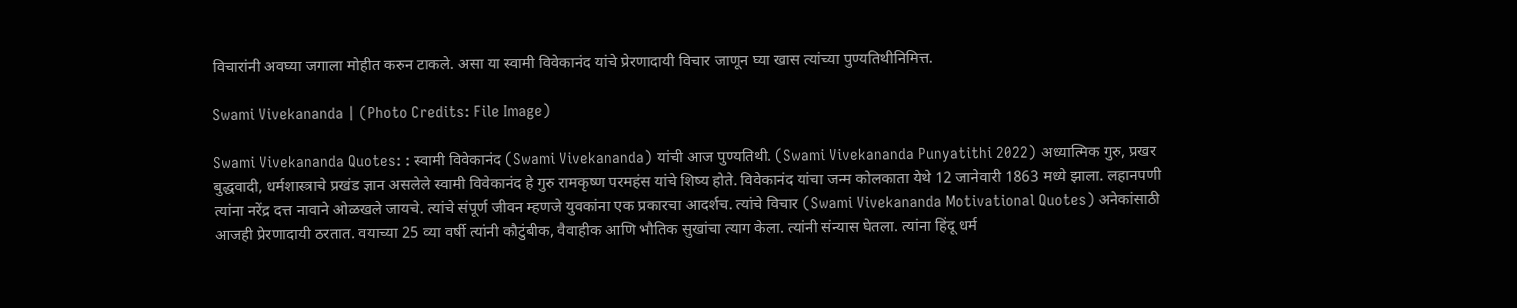विचारांनी अवघ्या जगाला मोहीत करुन टाकले. असा या स्वामी विवेकानंद यांचे प्रेरणादायी विचार जाणून घ्या खास त्यांच्या पुण्यतिथीनिमित्त.

Swami Vivekananda | (Photo Credits: File Image)

Swami Vivekananda Quotes: : स्वामी विवेकानंद (Swami Vivekananda) यांची आज पुण्यतिथी. (Swami Vivekananda Punyatithi 2022) अध्यात्मिक गुरु, प्रखर बुद्धवादी, धर्मशास्त्राचे प्रखंड ज्ञान असलेले स्वामी विवेकानंद हे गुरु रामकृष्ण परमहंस यांचे शिष्य होते. विवेकानंद यांचा जन्म कोलकाता येथे 12 जानेवारी 1863 मध्ये झाला. लहानपणी त्यांना नरेंद्र दत्त नावाने ओळखले जायचे. त्यांचे संपूर्ण जीवन म्हणजे युवकांना एक प्रकारचा आदर्शच. त्यांचे विचार (Swami Vivekananda Motivational Quotes) अनेकांसाठी आजही प्रेरणादायी ठरतात. वयाच्या 25 व्या वर्षी त्यांनी कौटुंबीक, वैवाहीक आणि भौतिक सुखांचा त्याग केला. त्यांनी संन्यास घेतला. त्यांना हिंदू धर्म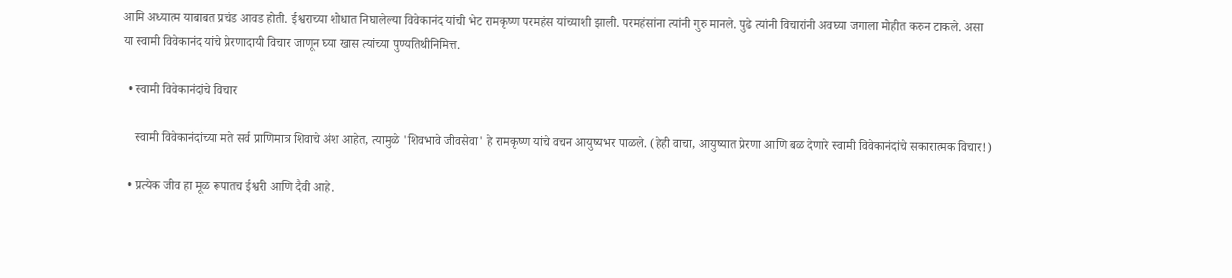आमि अध्यात्म याबाबत प्रचंड आवड होती. ईश्वराच्या शोधात निघालेल्या विवेकानंद यांची भेट रामकृष्ण परमहंस यांच्याशी झाली. परमहंसांना त्यांनी गुरु मानले. पुढे त्यांनी विचारांनी अवघ्या जगाला मोहीत करुन टाकले. असा या स्वामी विवेकानंद यांचे प्रेरणादायी विचार जाणून घ्या खास त्यांच्या पुण्यतिथीनिमित्त.

  • स्वामी विवेकानंदांचे विचार

    स्वामी विवेकानंदांच्या मते सर्व प्राणिमात्र शिवाचे अंश आहेत, त्यामुळे 'शिवभावे जीवसेवा' हे रामकृष्ण यांचे वचन आयुष्यभर पाळले. (हेही वाचा, आयुष्यात प्रेरणा आणि बळ देणारे स्वामी विवेकानंदांचे सकारात्मक विचार!)

  • प्रत्येक जीव हा मूळ रूपातच ईश्वरी आणि दैवी आहे.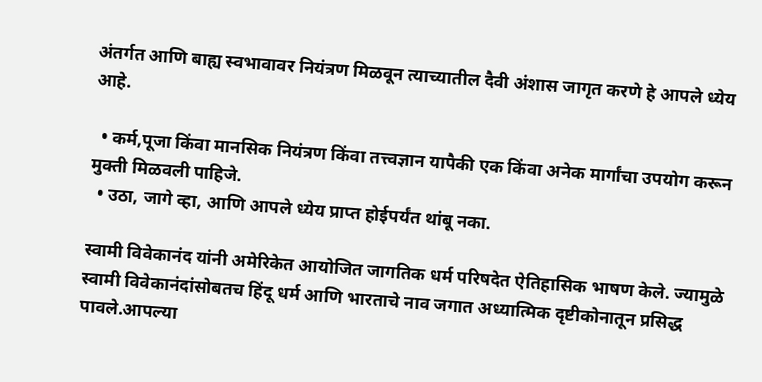अंतर्गत आणि बाह्य स्वभावावर नियंत्रण मिळवून त्याच्यातील दैवी अंशास जागृत करणे हे आपले ध्येय आहे.

  • कर्म,पूजा किंवा मानसिक नियंत्रण किंवा तत्त्वज्ञान यापैकी एक किंवा अनेक मार्गांचा उपयोग करून मुक्ती मिळवली पाहिजे.
  • उठा, जागे व्हा, आणि आपले ध्येय प्राप्त होईपर्यंत थांबू नका.

स्वामी विवेकानंद यांनी अमेरिकेत आयोजित जागतिक धर्म परिषदेत ऐतिहासिक भाषण केले. ज्यामुळे स्वामी विवेकानंदांसोबतच हिंदू धर्म आणि भारताचे नाव जगात अध्यात्मिक दृष्टीकोनातून प्रसिद्ध पावले.आपल्या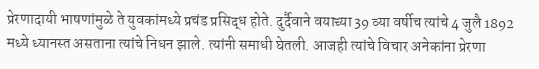प्रेरणादायी भाषणांमुळे ते युवकांमध्ये प्रचंड प्रसिद्ध होते. दुर्दैवाने वयाच्या 39 व्या वर्षीच त्यांचे 4 जुलै 1892 मध्ये ध्यानस्त असताना त्यांचे निधन झाले. त्यांनी समाधी घेतली. आजही त्यांचे विचार अनेकांना प्रेरणा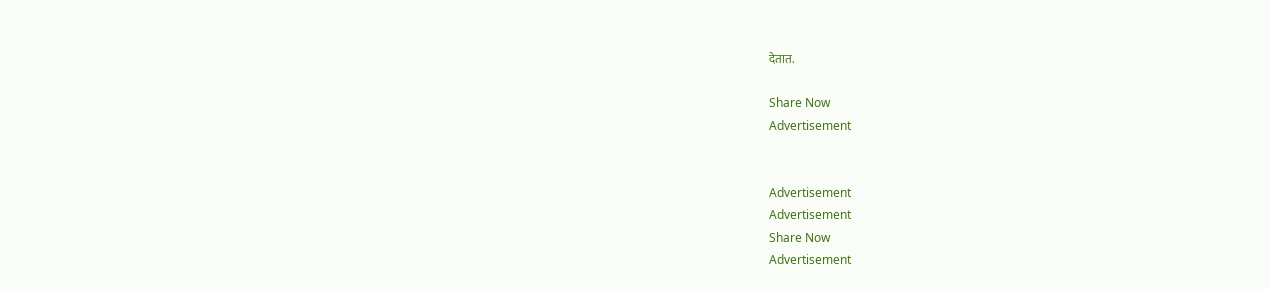देतात.

Share Now
Advertisement


Advertisement
Advertisement
Share Now
Advertisement